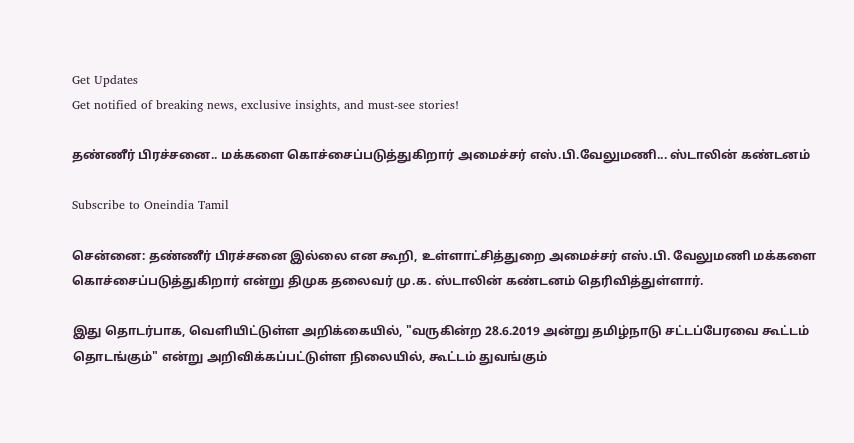Get Updates
Get notified of breaking news, exclusive insights, and must-see stories!

தண்ணீர் பிரச்சனை.. மக்களை கொச்சைப்படுத்துகிறார் அமைச்சர் எஸ்.பி.வேலுமணி... ஸ்டாலின் கண்டனம்

Subscribe to Oneindia Tamil

சென்னை: தண்ணீர் பிரச்சனை இல்லை என கூறி, உள்ளாட்சித்துறை அமைச்சர் எஸ்.பி. வேலுமணி மக்களை கொச்சைப்படுத்துகிறார் என்று திமுக தலைவர் மு.க. ஸ்டாலின் கண்டனம் தெரிவித்துள்ளார்.

இது தொடர்பாக, வெளியிட்டுள்ள அறிக்கையில், "வருகின்ற 28.6.2019 அன்று தமிழ்நாடு சட்டப்பேரவை கூட்டம் தொடங்கும்" என்று அறிவிக்கப்பட்டுள்ள நிலையில், கூட்டம் துவங்கும்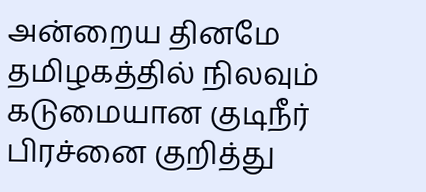அன்றைய தினமே தமிழகத்தில் நிலவும் கடுமையான குடிநீர் பிரச்னை குறித்து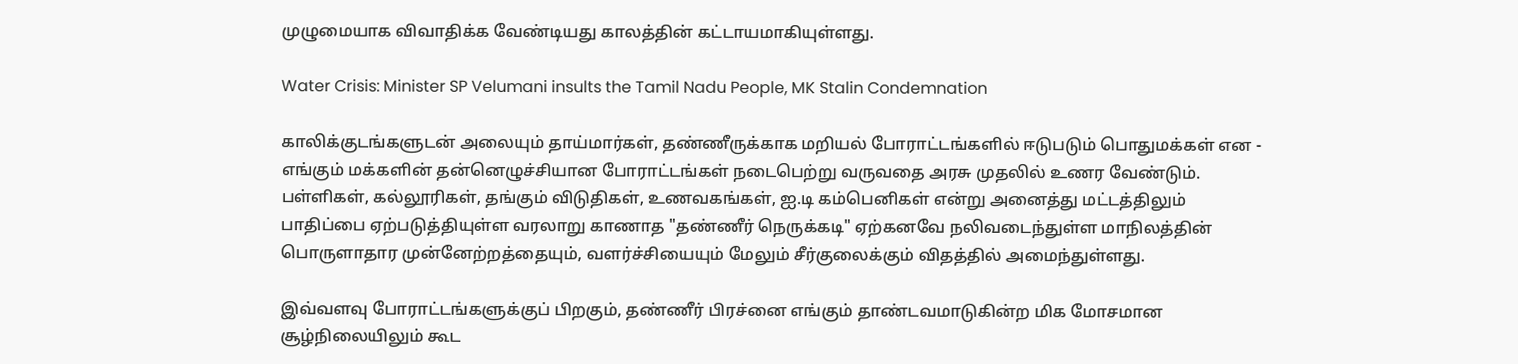முழுமையாக விவாதிக்க வேண்டியது காலத்தின் கட்டாயமாகியுள்ளது.

Water Crisis: Minister SP Velumani insults the Tamil Nadu People, MK Stalin Condemnation

காலிக்குடங்களுடன் அலையும் தாய்மார்கள், தண்ணீருக்காக மறியல் போராட்டங்களில் ஈடுபடும் பொதுமக்கள் என - எங்கும் மக்களின் தன்னெழுச்சியான போராட்டங்கள் நடைபெற்று வருவதை அரசு முதலில் உணர வேண்டும். பள்ளிகள், கல்லூரிகள், தங்கும் விடுதிகள், உணவகங்கள், ஐ.டி கம்பெனிகள் என்று அனைத்து மட்டத்திலும் பாதிப்பை ஏற்படுத்தியுள்ள வரலாறு காணாத "தண்ணீர் நெருக்கடி" ஏற்கனவே நலிவடைந்துள்ள மாநிலத்தின் பொருளாதார முன்னேற்றத்தையும், வளர்ச்சியையும் மேலும் சீர்குலைக்கும் விதத்தில் அமைந்துள்ளது.

இவ்வளவு போராட்டங்களுக்குப் பிறகும், தண்ணீர் பிரச்னை எங்கும் தாண்டவமாடுகின்ற மிக மோசமான சூழ்நிலையிலும் கூட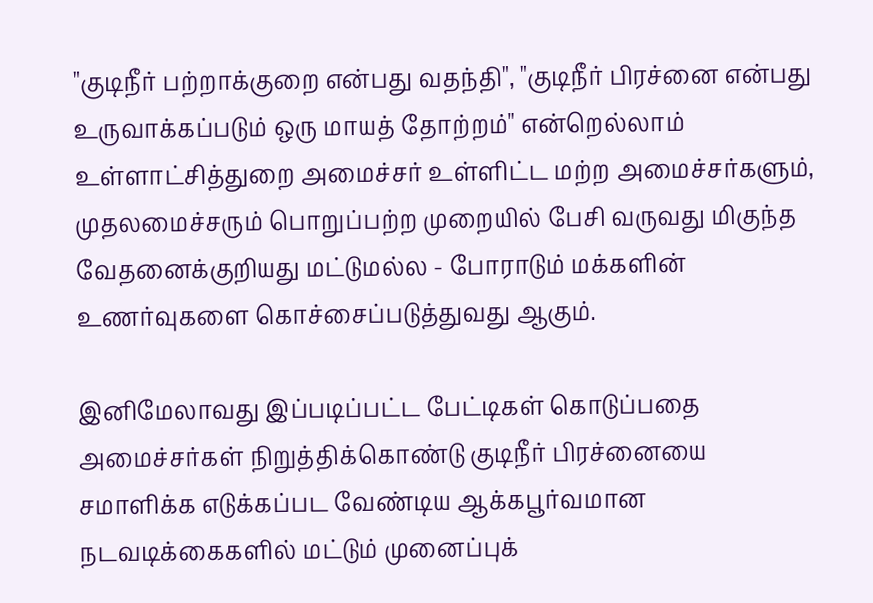"குடிநீர் பற்றாக்குறை என்பது வதந்தி", "குடிநீர் பிரச்னை என்பது உருவாக்கப்படும் ஒரு மாயத் தோற்றம்" என்றெல்லாம் உள்ளாட்சித்துறை அமைச்சர் உள்ளிட்ட மற்ற அமைச்சர்களும், முதலமைச்சரும் பொறுப்பற்ற முறையில் பேசி வருவது மிகுந்த வேதனைக்குறியது மட்டுமல்ல - போராடும் மக்களின் உணர்வுகளை கொச்சைப்படுத்துவது ஆகும்.

இனிமேலாவது இப்படிப்பட்ட பேட்டிகள் கொடுப்பதை அமைச்சர்கள் நிறுத்திக்கொண்டு குடிநீர் பிரச்னையை சமாளிக்க எடுக்கப்பட வேண்டிய ஆக்கபூர்வமான நடவடிக்கைகளில் மட்டும் முனைப்புக்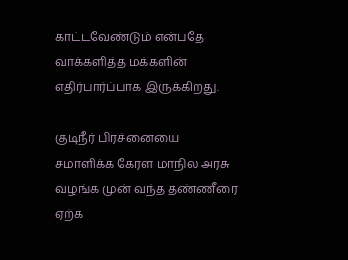காட்டவேண்டும் என்பதே வாக்களித்த மக்களின் எதிர்பார்ப்பாக இருக்கிறது.

குடிநீர் பிரச்னையை சமாளிக்க கேரள மாநில அரசு வழங்க முன் வந்த தண்ணீரை ஏற்க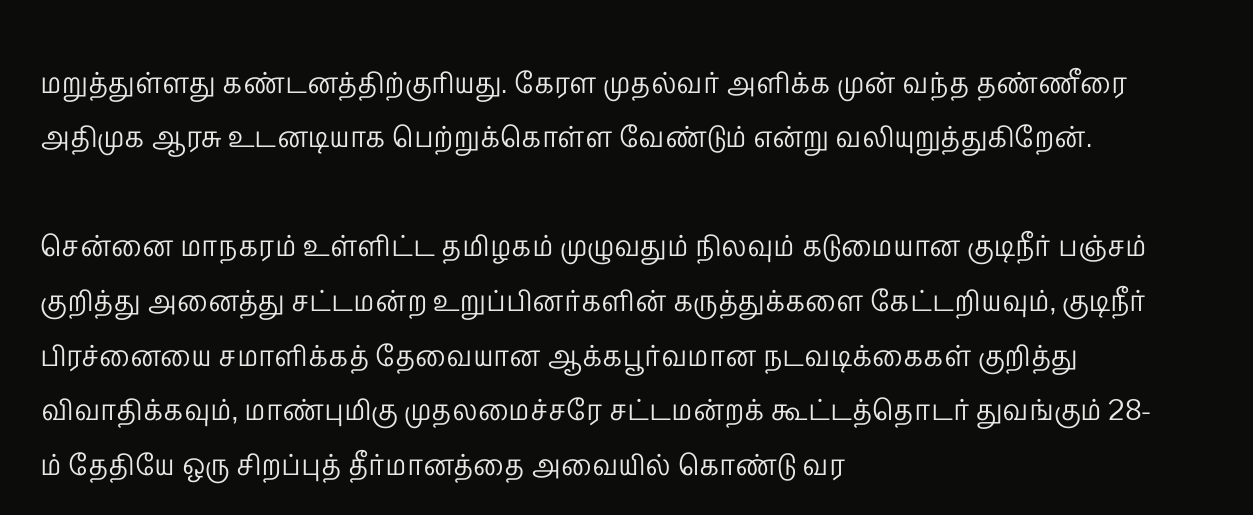மறுத்துள்ளது கண்டனத்திற்குரியது. கேரள முதல்வர் அளிக்க முன் வந்த தண்ணீரை அதிமுக ஆரசு உடனடியாக பெற்றுக்கொள்ள வேண்டும் என்று வலியுறுத்துகிறேன்.

சென்னை மாநகரம் உள்ளிட்ட தமிழகம் முழுவதும் நிலவும் கடுமையான குடிநீர் பஞ்சம் குறித்து அனைத்து சட்டமன்ற உறுப்பினர்களின் கருத்துக்களை கேட்டறியவும், குடிநீர் பிரச்னையை சமாளிக்கத் தேவையான ஆக்கபூர்வமான நடவடிக்கைகள் குறித்து விவாதிக்கவும், மாண்புமிகு முதலமைச்சரே சட்டமன்றக் கூட்டத்தொடர் துவங்கும் 28-ம் தேதியே ஒரு சிறப்புத் தீர்மானத்தை அவையில் கொண்டு வர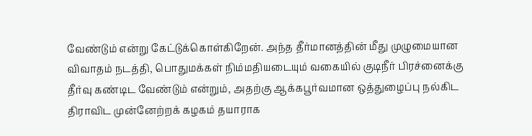வேண்டும் என்று கேட்டுக்கொள்கிறேன். அந்த தீர்மானத்தின் மீது முழுமையான விவாதம் நடத்தி, பொதுமக்கள் நிம்மதியடையும் வகையில் குடிநீர் பிரச்னைக்கு தீர்வு கண்டிட வேண்டும் என்றும், அதற்கு ஆக்கபூர்வமான ஒத்துழைப்பு நல்கிட திராவிட முன்னேற்றக் கழகம் தயாராக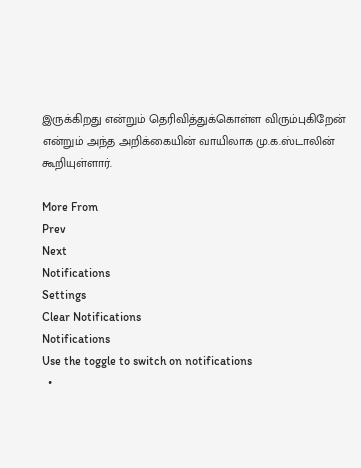இருக்கிறது என்றும் தெரிவித்துக்கொள்ள விரும்புகிறேன் என்றும் அந்த அறிக்கையின் வாயிலாக மு.க.ஸ்டாலின் கூறியுள்ளார்.

More From
Prev
Next
Notifications
Settings
Clear Notifications
Notifications
Use the toggle to switch on notifications
  •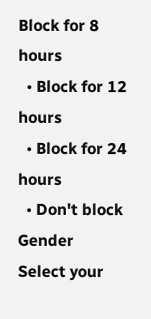Block for 8 hours
  • Block for 12 hours
  • Block for 24 hours
  • Don't block
Gender
Select your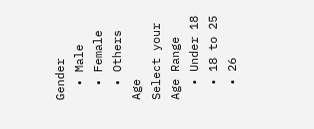Gender
  • Male
  • Female
  • Others
Age
Select your Age Range
  • Under 18
  • 18 to 25
  • 26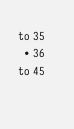to 35
  • 36 to 45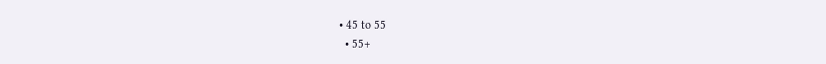• 45 to 55
  • 55+